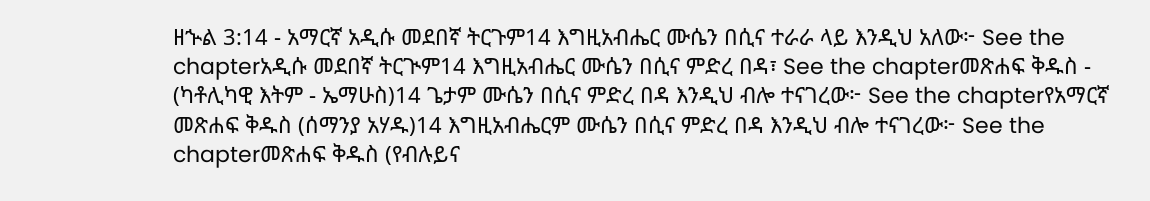ዘኍል 3:14 - አማርኛ አዲሱ መደበኛ ትርጉም14 እግዚአብሔር ሙሴን በሲና ተራራ ላይ እንዲህ አለው፦ See the chapterአዲሱ መደበኛ ትርጒም14 እግዚአብሔር ሙሴን በሲና ምድረ በዳ፣ See the chapterመጽሐፍ ቅዱስ - (ካቶሊካዊ እትም - ኤማሁስ)14 ጌታም ሙሴን በሲና ምድረ በዳ እንዲህ ብሎ ተናገረው፦ See the chapterየአማርኛ መጽሐፍ ቅዱስ (ሰማንያ አሃዱ)14 እግዚአብሔርም ሙሴን በሲና ምድረ በዳ እንዲህ ብሎ ተናገረው፦ See the chapterመጽሐፍ ቅዱስ (የብሉይና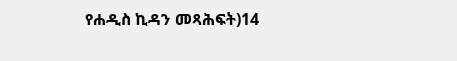የሐዲስ ኪዳን መጻሕፍት)14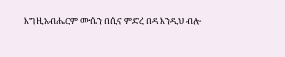እግዚአብሔርም ሙሴን በሲና ምድረ በዳ እንዲህ ብሎ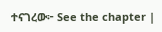ተናገረው፦ See the chapter |